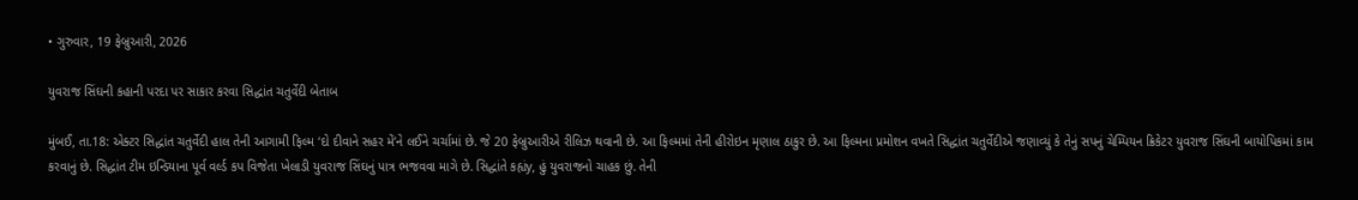• ગુરુવાર, 19 ફેબ્રુઆરી, 2026

યુવરાજ સિંઘની કહાની પરદા પર સાકાર કરવા સિદ્ધાંત ચતુર્વેદી બેતાબ

મુંબઈ, તા.18: એક્ટર સિદ્ધાંત ચતુર્વેદી હાલ તેની આગામી ફિલ્મ ‘દો દીવાને સહર મેં’ને લઈને ચર્ચામાં છે. જે 20 ફેબ્રુઆરીએ રીલિઝ થવાની છે. આ ફિલ્મમાં તેની હીરોઇન મૃણાલ ઠાકુર છે. આ ફિલ્મના પ્રમોશન વખતે સિદ્ધાંત ચતુર્વેદીએ જણાવ્યું કે તેનું સપનું ચેમ્પિયન ક્રિકેટર યુવરાજ સિંઘની બાયોપિકમાં કામ કરવાનું છે. સિદ્ધાંત ટીમ ઇન્ડિયાના પૂર્વ વર્લ્ડ કપ વિજેતા ખેલાડી યુવરાજ સિંઘનું પાત્ર ભજવવા માગે છે. સિદ્ધાંતે કહ્યંy, હું યુવરાજનો ચાહક છું. તેની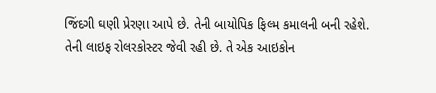જિંદગી ઘણી પ્રેરણા આપે છે. તેની બાયોપિક ફિલ્મ કમાલની બની રહેશે. તેની લાઇફ રોલરકોસ્ટર જેવી રહી છે. તે એક આઇકોન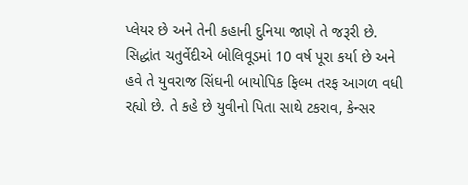પ્લેયર છે અને તેની કહાની દુનિયા જાણે તે જરૂરી છે. સિદ્ધાંત ચતુર્વેદીએ બોલિવૂડમાં 10 વર્ષ પૂરા કર્યા છે અને હવે તે યુવરાજ સિંઘની બાયોપિક ફિલ્મ તરફ આગળ વધી રહ્યો છે. તે કહે છે યુવીનો પિતા સાથે ટકરાવ, કેન્સર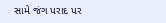સામે જંગ પરાદ પર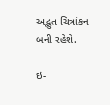અદ્ભુત ચિત્રાંકન બની રહેશે.

ઇ-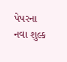પેપરના નવા શુલ્ક